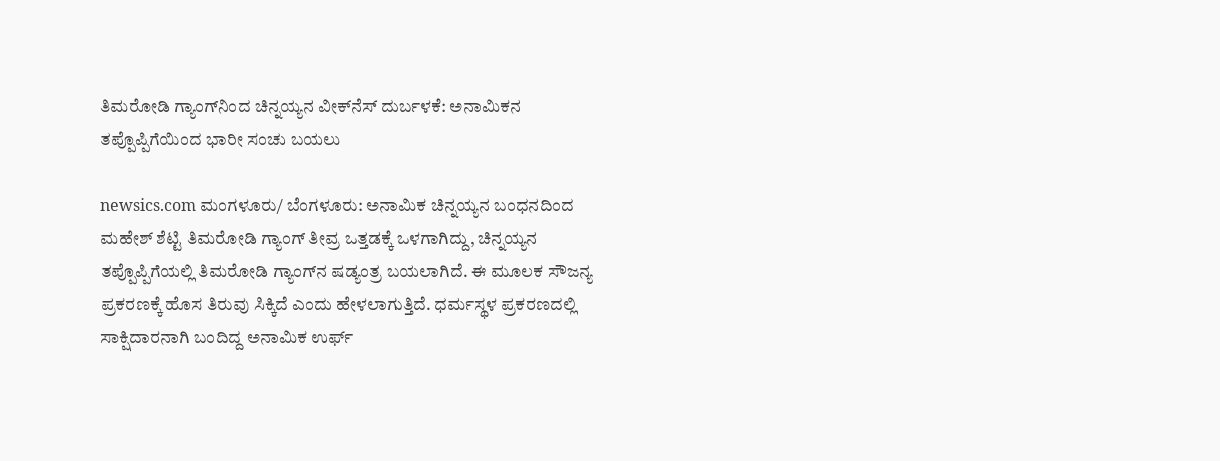ತಿಮರೋಡಿ ಗ್ಯಾಂಗ್‌ನಿಂದ ಚಿನ್ನಯ್ಯನ ವೀಕ್‌ನೆಸ್ ದುರ್ಬಳಕೆ: ಅನಾಮಿಕನ ತಪ್ಪೊಪ್ಪಿಗೆಯಿಂದ ಭಾರೀ ಸಂಚು ಬಯಲು

newsics.com ಮಂಗಳೂರು/ ಬೆಂಗಳೂರು: ಅನಾಮಿಕ ಚಿನ್ನಯ್ಯನ ಬಂಧನದಿಂದ ಮಹೇಶ್ ಶೆಟ್ಟಿ ತಿಮರೋಡಿ ಗ್ಯಾಂಗ್ ತೀವ್ರ ಒತ್ತಡಕ್ಕೆ ಒಳಗಾಗಿದ್ದು, ಚಿನ್ನಯ್ಯನ ತಪ್ಪೊಪ್ಪಿಗೆಯಲ್ಲಿ ತಿಮರೋಡಿ ಗ್ಯಾಂಗ್‌ನ ಷಡ್ಯಂತ್ರ ಬಯಲಾಗಿದೆ. ಈ ಮೂಲಕ ಸೌಜನ್ಯ ಪ್ರಕರಣಕ್ಕೆ ಹೊಸ ತಿರುವು ಸಿಕ್ಕಿದೆ ಎಂದು ಹೇಳಲಾಗುತ್ತಿದೆ. ಧರ್ಮಸ್ಥಳ ಪ್ರಕರಣದಲ್ಲಿ ಸಾಕ್ಷಿದಾರನಾಗಿ ಬಂದಿದ್ದ ಅನಾಮಿಕ ಉರ್ಫ್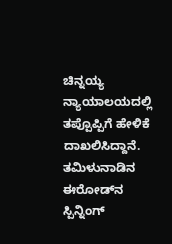ಚಿನ್ನಯ್ಯ ನ್ಯಾಯಾಲಯದಲ್ಲಿ ತಪ್ಪೊಪ್ಪಿಗೆ ಹೇಳಿಕೆ ದಾಖಲಿಸಿದ್ದಾನೆ. ತಮಿಳುನಾಡಿನ ಈರೋಡ್‌ನ ಸ್ಪಿನ್ನಿಂಗ್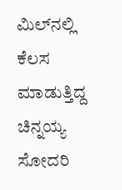ಮಿಲ್‌ನಲ್ಲಿ ಕೆಲಸ ಮಾಡುತ್ತಿದ್ದ ಚಿನ್ನಯ್ಯ ಸೋದರಿ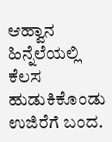ಆಹ್ವಾನ ಹಿನ್ನೆಲೆಯಲ್ಲಿ ಕೆಲಸ ಹುಡುಕಿಕೊಂಡು ಉಜಿರೆಗೆ ಬಂದ.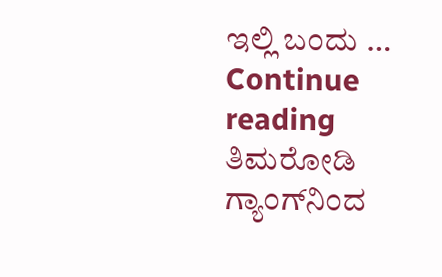ಇಲ್ಲಿ ಬಂದು … Continue reading ತಿಮರೋಡಿ ಗ್ಯಾಂಗ್‌ನಿಂದ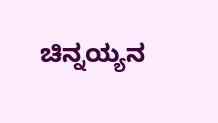ಚಿನ್ನಯ್ಯನ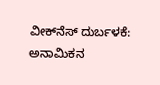ವೀಕ್‌ನೆಸ್ ದುರ್ಬಳಕೆ: ಅನಾಮಿಕನ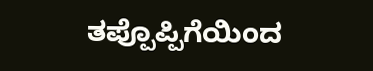ತಪ್ಪೊಪ್ಪಿಗೆಯಿಂದ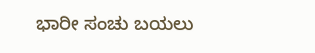ಭಾರೀ ಸಂಚು ಬಯಲು